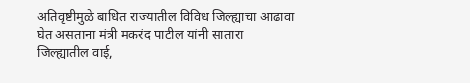अतिवृष्टीमुळे बाधित राज्यातील विविध जिल्ह्याचा आढावा घेत असताना मंत्री मकरंद पाटील यांनी सातारा जिल्ह्यातील वाई,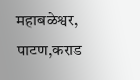महाबळेश्वर, पाटण,कराड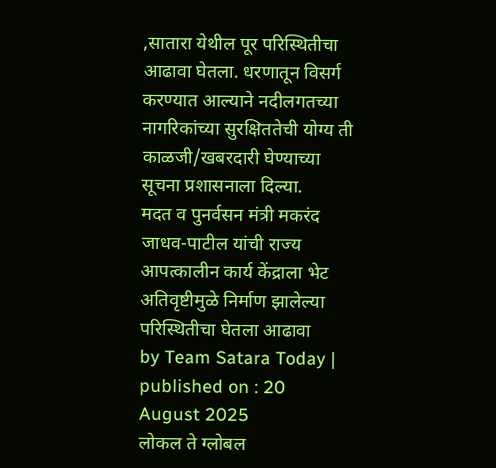,सातारा येथील पूर परिस्थितीचा आढावा घेतला. धरणातून विसर्ग करण्यात आल्याने नदीलगतच्या नागरिकांच्या सुरक्षिततेची योग्य ती काळजी/खबरदारी घेण्याच्या सूचना प्रशासनाला दिल्या.
मदत व पुनर्वसन मंत्री मकरंद जाधव-पाटील यांची राज्य आपत्कालीन कार्य केंद्राला भेट
अतिवृष्टीमुळे निर्माण झालेल्या परिस्थितीचा घेतला आढावा
by Team Satara Today | published on : 20 August 2025
लोकल ते ग्लोबल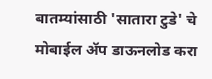बातम्यांसाठी 'सातारा टुडे' चे मोबाईल ॲप डाऊनलोड करा